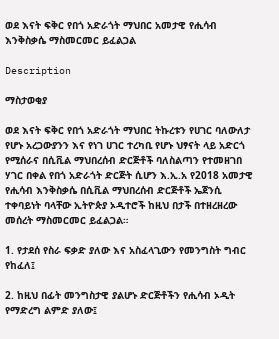ወደ እናት ፍቅር የበጎ አድራጎት ማህበር አመታዊ የሒሳብ እንቅስቃሴ ማስመርመር ይፈልጋል

Description

ማስታወቂያ

ወደ እናት ፍቅር የበጎ አድራጎት ማህበር ትኩረቱን የሀገር ባለውለታ የሆኑ አረጋውያንን እና የነገ ሀገር ተረካቢ የሆኑ ህፃናት ላይ አድርጎ የሚሰራና በሲቪል ማህበረሰብ ድርጅቶች ባለስልጣን የተመዘገበ ሃገር በቀል የበጎ አድራጎት ድርጅት ሲሆን እ.ኢ.አ የ2018 አመታዊ የሒሳብ እንቅስቃሴ በሲቪል ማህበረሰብ ድርጅቶች ኤጀንሲ ተቀባይነት ባላቸው ኢትዮጵያ ኦዲተሮች ከዚህ በታች በተዘረዘረው መሰረት ማስመርመር ይፈልጋል።

1. የታደሰ የስራ ፍቃድ ያለው እና አስፈላጊውን የመንግስት ግብር የከፈለ፤

2. ከዚህ በፊት መንግስታዊ ያልሆኑ ድርጅቶችን የሒሳብ ኦዲት የማድረግ ልምድ ያለው፤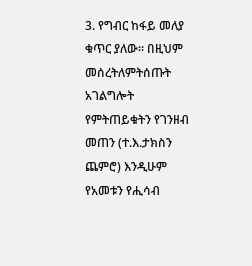3. የግብር ከፋይ መለያ ቁጥር ያለው፡፡ በዚህም መሰረትለምትሰጡት አገልግሎት የምትጠይቁትን የገንዘብ መጠን (ተ.እ.ታክስን ጨምሮ) እንዲሁም የአመቱን የሒሳብ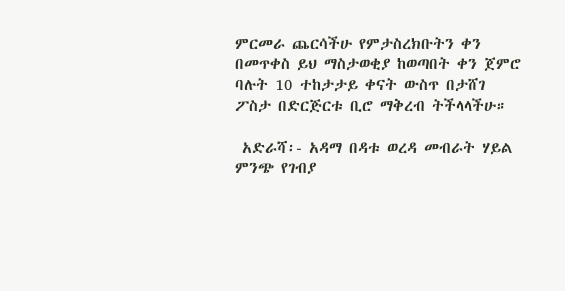ምርመራ ጨርሳችሁ የምታስረክቡትን ቀን በመጥቀስ ይህ ማስታወቂያ ከወጣበት ቀን ጀምሮ ባሉት 10 ተከታታይ ቀናት ውስጥ በታሸገ ፖስታ በድርጅርቱ ቢሮ ማቅረብ ትችላላችሁ።

 አድራሻ፡- አዳማ በዳቱ ወረዳ መብራት ሃይል ምንጭ የገብያ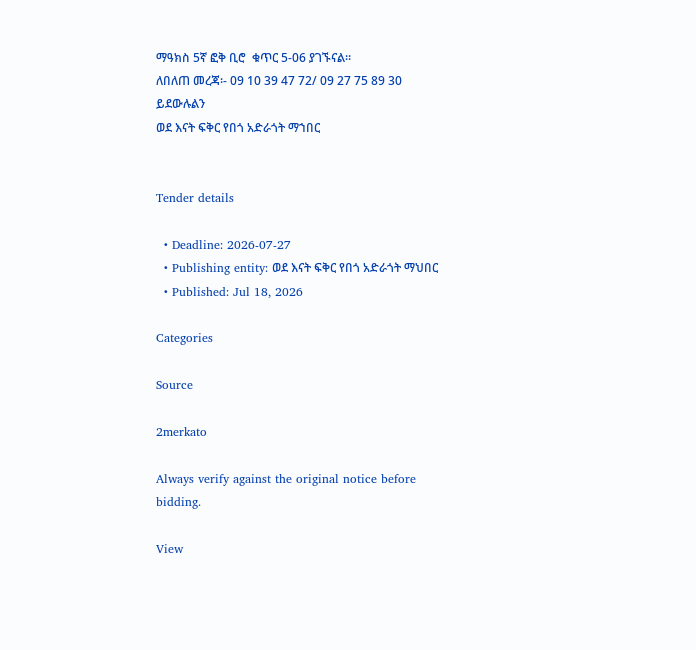ማዓክስ 5ኛ ፎቅ ቢሮ  ቁጥር 5-06 ያገኙናል።
ለበለጠ መረጃ፡- 09 10 39 47 72/ 09 27 75 89 30 ይደውሉልን
ወደ እናት ፍቅር የበጎ አድራጎት ማኀበር


Tender details

  • Deadline: 2026-07-27
  • Publishing entity: ወደ እናት ፍቅር የበጎ አድራጎት ማህበር
  • Published: Jul 18, 2026

Categories

Source

2merkato

Always verify against the original notice before bidding.

View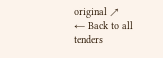original ↗
← Back to all tenders